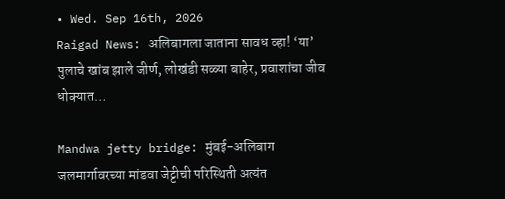• Wed. Sep 16th, 2026
Raigad News: अलिबागला जाताना सावध व्हा! ‘या’ पुलाचे खांब झाले जीर्ण, लोखंडी सळ्या बाहेर, प्रवाशांचा जीव धोक्यात…

Mandwa jetty bridge: मुंबई-अलिबाग जलमार्गावरच्या मांडवा जेट्टीची परिस्थिती अत्यंत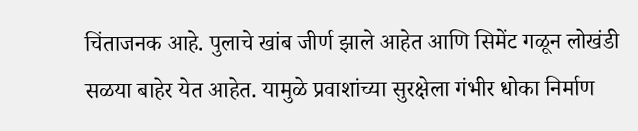चिंताजनक आहे. पुलाचे खांब जीर्ण झाले आहेत आणि सिमेंट गळून लोखंडी सळया बाहेर येत आहेत. यामुळे प्रवाशांच्या सुरक्षेला गंभीर धोका निर्माण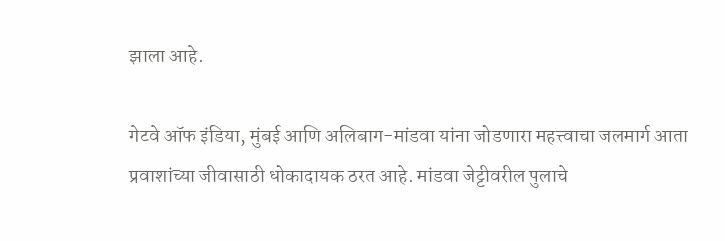झाला आहे.

गेटवे ऑफ इंडिया, मुंबई आणि अलिबाग-मांडवा यांना जोडणारा महत्त्वाचा जलमार्ग आता प्रवाशांच्या जीवासाठी धोकादायक ठरत आहे. मांडवा जेट्टीवरील पुलाचे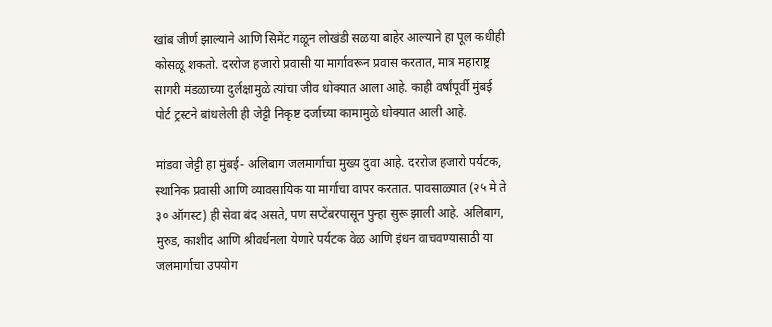खांब जीर्ण झाल्याने आणि सिमेंट गळून लोखंडी सळया बाहेर आल्याने हा पूल कधीही कोसळू शकतो. दररोज हजारो प्रवासी या मार्गावरून प्रवास करतात, मात्र महाराष्ट्र सागरी मंडळाच्या दुर्लक्षामुळे त्यांचा जीव धोक्यात आला आहे. काही वर्षांपूर्वी मुंबई पोर्ट ट्रस्टने बांधलेली ही जेट्टी निकृष्ट दर्जाच्या कामामुळे धोक्यात आली आहे.

मांडवा जेट्टी हा मुंबई- अलिबाग जलमार्गाचा मुख्य दुवा आहे. दररोज हजारो पर्यटक, स्थानिक प्रवासी आणि व्यावसायिक या मार्गाचा वापर करतात. पावसाळ्यात (२५ मे ते ३० ऑगस्ट) ही सेवा बंद असते, पण सप्टेंबरपासून पुन्हा सुरू झाली आहे. अलिबाग, मुरुड, काशीद आणि श्रीवर्धनला येणारे पर्यटक वेळ आणि इंधन वाचवण्यासाठी या जलमार्गाचा उपयोग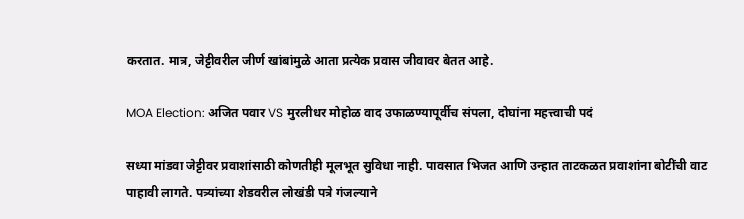करतात. मात्र, जेट्टीवरील जीर्ण खांबांमुळे आता प्रत्येक प्रवास जीवावर बेतत आहे.

MOA Election: अजित पवार VS मुरलीधर मोहोळ वाद उफाळण्यापूर्वीच संपला, दोघांना महत्त्वाची पदं

सध्या मांडवा जेट्टीवर प्रवाशांसाठी कोणतीही मूलभूत सुविधा नाही. पावसात भिजत आणि उन्हात ताटकळत प्रवाशांना बोटींची वाट पाहावी लागते. पत्र्यांच्या शेडवरील लोखंडी पत्रे गंजल्याने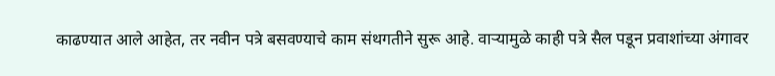काढण्यात आले आहेत, तर नवीन पत्रे बसवण्याचे काम संथगतीने सुरू आहे. वाऱ्यामुळे काही पत्रे सैल पडून प्रवाशांच्या अंगावर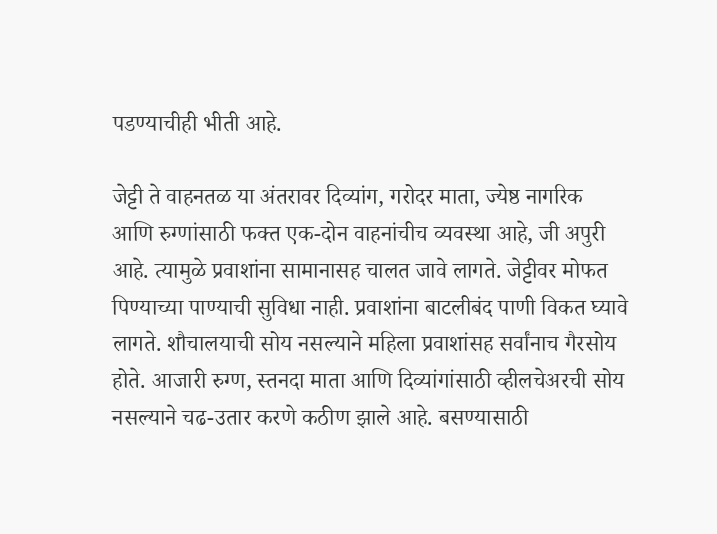पडण्याचीही भीती आहे.

जेट्टी ते वाहनतळ या अंतरावर दिव्यांग, गरोदर माता, ज्येष्ठ नागरिक आणि रुग्णांसाठी फक्त एक-दोन वाहनांचीच व्यवस्था आहे, जी अपुरी आहे. त्यामुळे प्रवाशांना सामानासह चालत जावे लागते. जेट्टीवर मोफत पिण्याच्या पाण्याची सुविधा नाही. प्रवाशांना बाटलीबंद पाणी विकत घ्यावे लागते. शौचालयाची सोय नसल्याने महिला प्रवाशांसह सर्वांनाच गैरसोय होते. आजारी रुग्ण, स्तनदा माता आणि दिव्यांगांसाठी व्हीलचेअरची सोय नसल्याने चढ-उतार करणे कठीण झाले आहे. बसण्यासाठी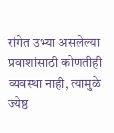रांगेत उभ्या असलेल्या प्रवाशांसाठी कोणतीही व्यवस्था नाही, त्यामुळे ज्येष्ठ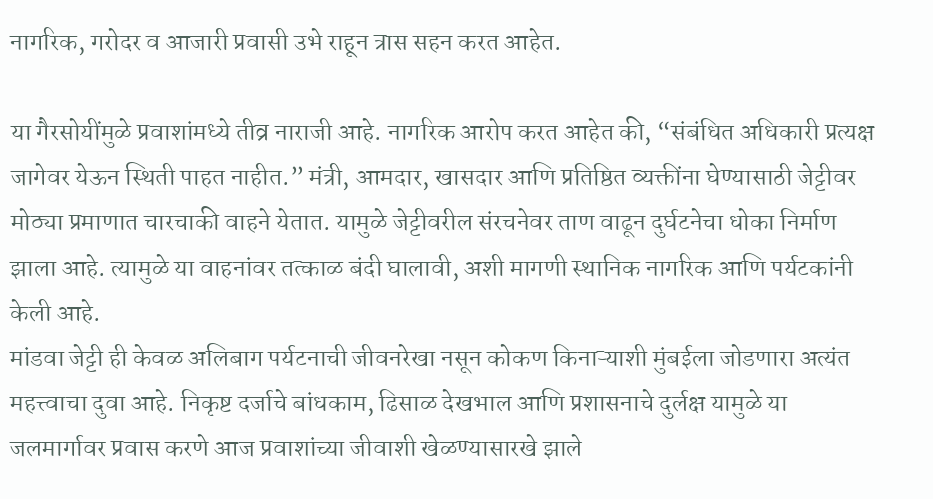नागरिक, गरोदर व आजारी प्रवासी उभे राहून त्रास सहन करत आहेत.

या गैरसोयींमुळे प्रवाशांमध्ये तीव्र नाराजी आहे. नागरिक आरोप करत आहेत की, “संबंधित अधिकारी प्रत्यक्ष जागेवर येऊन स्थिती पाहत नाहीत.” मंत्री, आमदार, खासदार आणि प्रतिष्ठित व्यक्तींना घेण्यासाठी जेट्टीवर मोठ्या प्रमाणात चारचाकी वाहने येतात. यामुळे जेट्टीवरील संरचनेवर ताण वाढून दुर्घटनेचा धोका निर्माण झाला आहे. त्यामुळे या वाहनांवर तत्काळ बंदी घालावी, अशी मागणी स्थानिक नागरिक आणि पर्यटकांनी केली आहे.
मांडवा जेट्टी ही केवळ अलिबाग पर्यटनाची जीवनरेखा नसून कोकण किनाऱ्याशी मुंबईला जोडणारा अत्यंत महत्त्वाचा दुवा आहे. निकृष्ट दर्जाचे बांधकाम, ढिसाळ देखभाल आणि प्रशासनाचे दुर्लक्ष यामुळे या जलमार्गावर प्रवास करणे आज प्रवाशांच्या जीवाशी खेळण्यासारखे झाले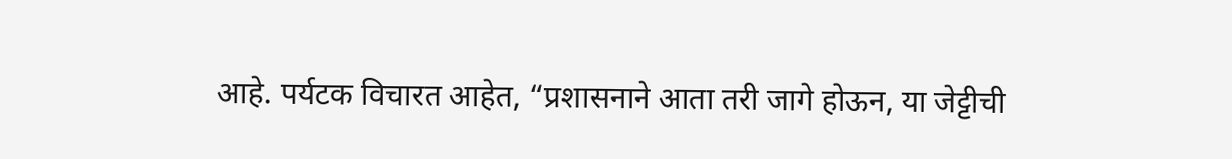आहे. पर्यटक विचारत आहेत, “प्रशासनाने आता तरी जागे होऊन, या जेट्टीची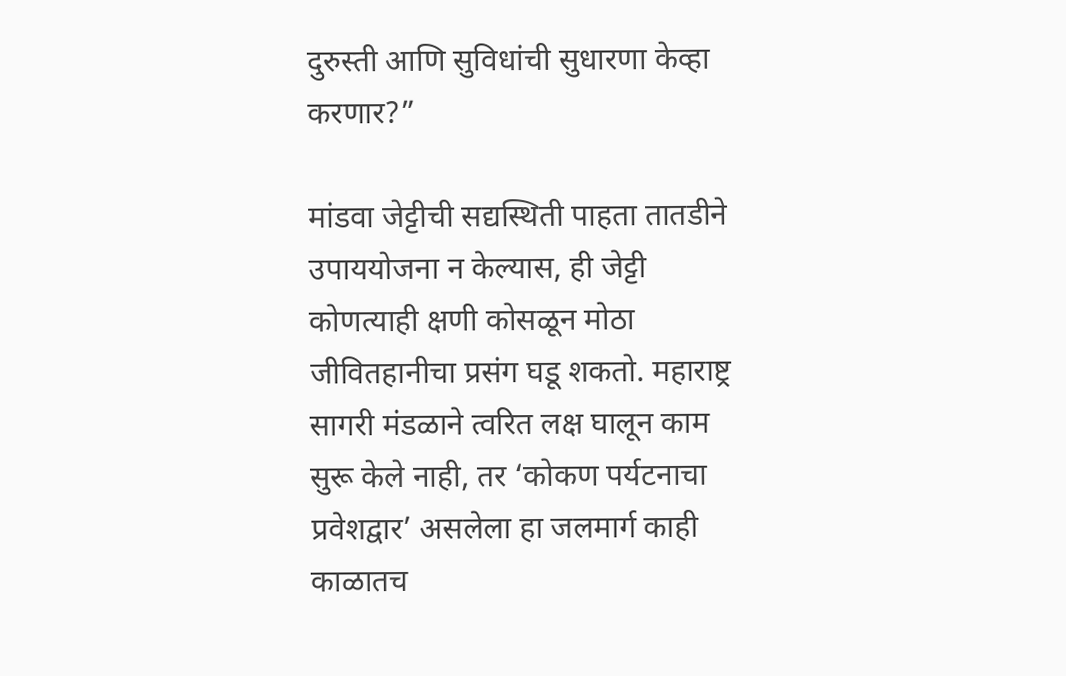दुरुस्ती आणि सुविधांची सुधारणा केव्हा करणार?”

मांडवा जेट्टीची सद्यस्थिती पाहता तातडीने उपाययोजना न केल्यास, ही जेट्टी कोणत्याही क्षणी कोसळून मोठा जीवितहानीचा प्रसंग घडू शकतो. महाराष्ट्र सागरी मंडळाने त्वरित लक्ष घालून काम सुरू केले नाही, तर ‘कोकण पर्यटनाचा प्रवेशद्वार’ असलेला हा जलमार्ग काही काळातच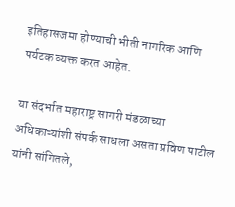इतिहासजमा होण्याची भीती नागरिक आणि पर्यटक व्यक्त करत आहेत.

या संदर्भात महाराष्ट्र सागरी मंडळाच्या अधिकाऱ्यांशी संपर्क साधला असता प्रविण पाटील यांनी सांगितले,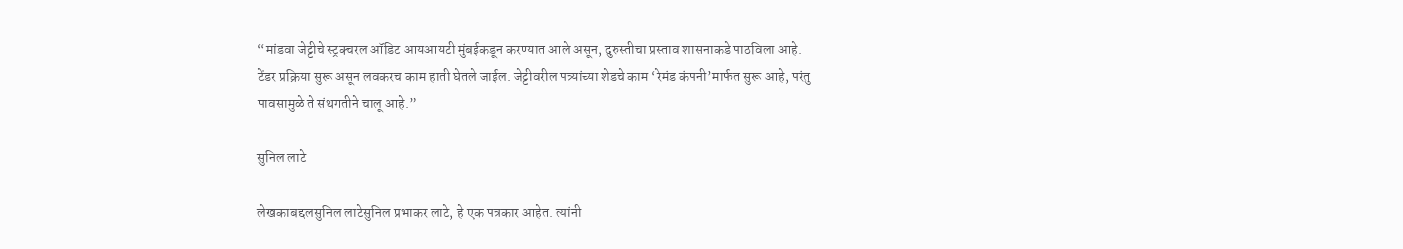“मांडवा जेट्टीचे स्ट्रक्चरल ऑडिट आयआयटी मुंबईकडून करण्यात आले असून, दुरुस्तीचा प्रस्ताव शासनाकडे पाठविला आहे. टेंडर प्रक्रिया सुरू असून लवकरच काम हाती घेतले जाईल. जेट्टीवरील पत्र्यांच्या शेडचे काम ‘रेमंड कंपनी’मार्फत सुरू आहे, परंतु पावसामुळे ते संथगतीने चालू आहे.”

सुनिल लाटे

लेखकाबद्दलसुनिल लाटेसुनिल प्रभाकर लाटे, हे एक पत्रकार आहेत. त्यांनी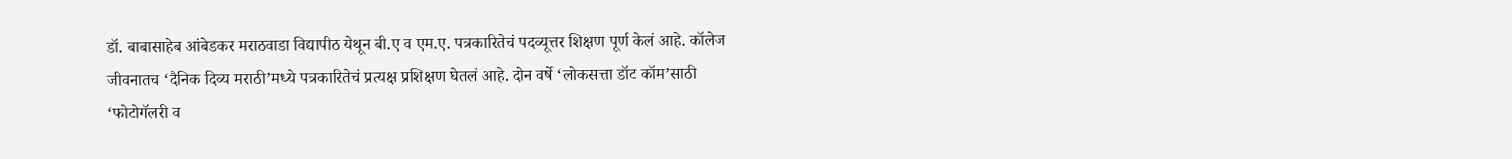डॉ. बाबासाहेब आंबेडकर मराठवाडा विद्यापीठ येथून बी.ए व एम.ए. पत्रकारितेचं पदव्यूत्तर शिक्षण पूर्ण केलं आहे. कॉलेज जीवनातच ‘दैनिक दिव्य मराठी’मध्ये पत्रकारितेचं प्रत्यक्ष प्रशिक्षण घेतलं आहे. दोन वर्षे ‘लोकसत्ता डॉट कॉम’साठी ‘फोटोगॅलरी व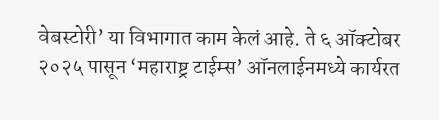वेबस्टोरी’ या विभागात काम केलं आहे. ते ६ ऑक्टोबर २०२५ पासून ‘महाराष्ट्र टाईम्स’ ऑनलाईनमध्ये कार्यरत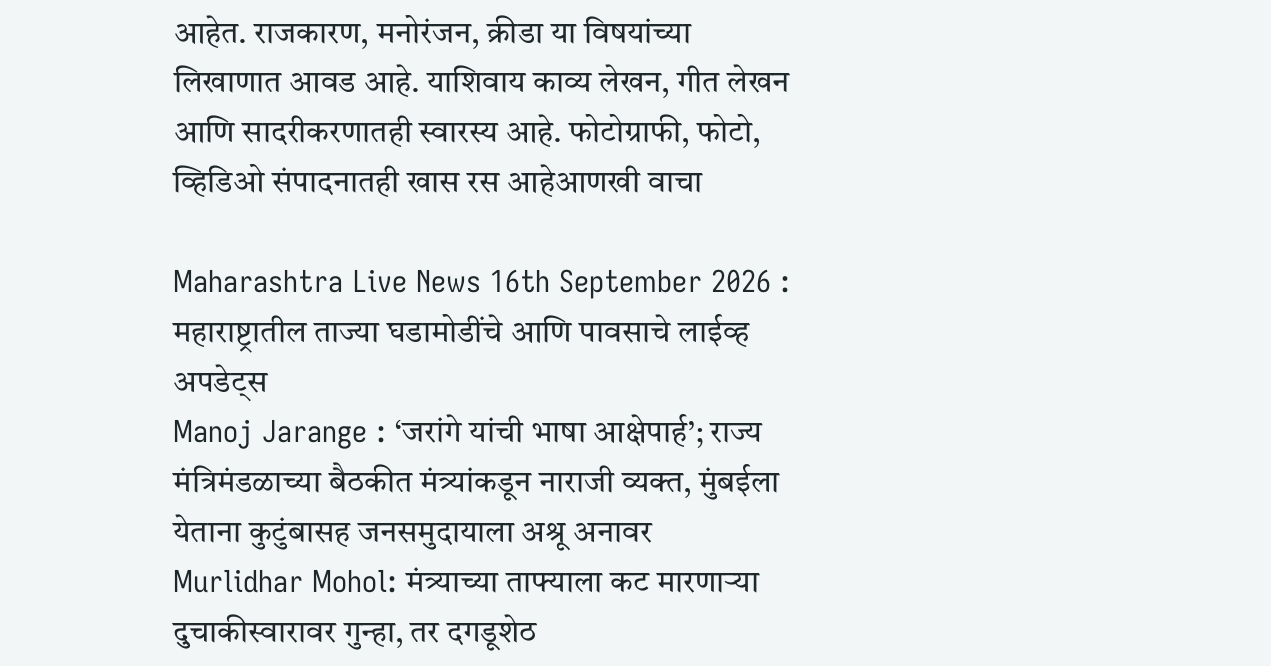आहेत. राजकारण, मनोरंजन, क्रीडा या विषयांच्या लिखाणात आवड आहे. याशिवाय काव्य लेखन, गीत लेखन आणि सादरीकरणातही स्वारस्य आहे. फोटोग्राफी, फोटो, व्हिडिओ संपादनातही खास रस आहेआणखी वाचा

Maharashtra Live News 16th September 2026 : महाराष्ट्रातील ताज्या घडामोडींचे आणि पावसाचे लाईव्ह अपडेट्स
Manoj Jarange : ‘जरांगे यांची भाषा आक्षेपार्ह’; राज्य मंत्रिमंडळाच्या बैठकीत मंत्र्यांकडून नाराजी व्यक्त, मुंबईला येताना कुटुंबासह जनसमुदायाला अश्रू अनावर
Murlidhar Mohol: मंत्र्याच्या ताफ्याला कट मारणाऱ्या दुचाकीस्वारावर गुन्हा, तर दगडूशेठ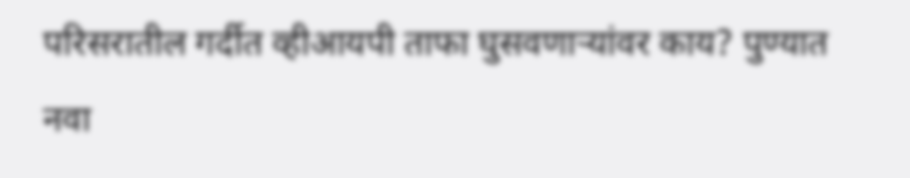परिसरातील गर्दीत व्हीआयपी ताफा घुसवणाऱ्यांवर काय? पुण्यात नवा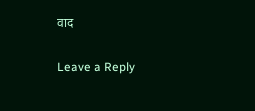वाद

Leave a Reply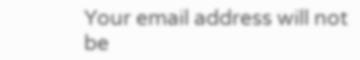Your email address will not be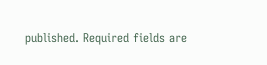published. Required fields are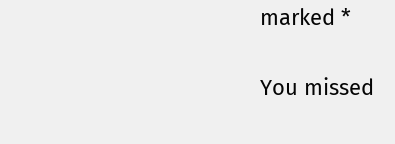marked *

You missed